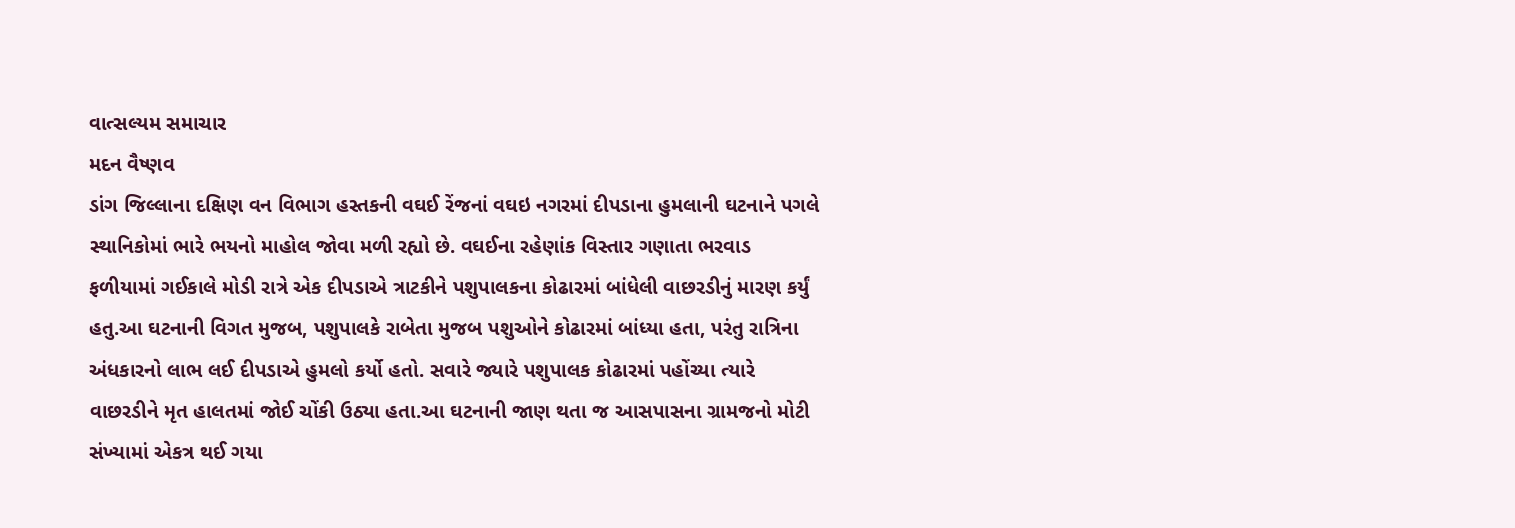વાત્સલ્યમ સમાચાર
મદન વૈષ્ણવ
ડાંગ જિલ્લાના દક્ષિણ વન વિભાગ હસ્તકની વઘઈ રેંજનાં વઘઇ નગરમાં દીપડાના હુમલાની ઘટનાને પગલે સ્થાનિકોમાં ભારે ભયનો માહોલ જોવા મળી રહ્યો છે. વઘઈના રહેણાંક વિસ્તાર ગણાતા ભરવાડ ફળીયામાં ગઈકાલે મોડી રાત્રે એક દીપડાએ ત્રાટકીને પશુપાલકના કોઢારમાં બાંધેલી વાછરડીનું મારણ કર્યું હતુ.આ ઘટનાની વિગત મુજબ, પશુપાલકે રાબેતા મુજબ પશુઓને કોઢારમાં બાંધ્યા હતા, પરંતુ રાત્રિના અંધકારનો લાભ લઈ દીપડાએ હુમલો કર્યો હતો. સવારે જ્યારે પશુપાલક કોઢારમાં પહોંચ્યા ત્યારે વાછરડીને મૃત હાલતમાં જોઈ ચોંકી ઉઠ્યા હતા.આ ઘટનાની જાણ થતા જ આસપાસના ગ્રામજનો મોટી સંખ્યામાં એકત્ર થઈ ગયા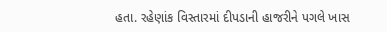હતા. રહેણાંક વિસ્તારમાં દીપડાની હાજરીને પગલે ખાસ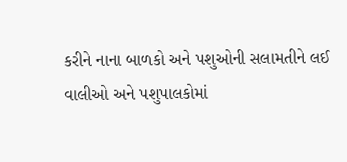કરીને નાના બાળકો અને પશુઓની સલામતીને લઈ વાલીઓ અને પશુપાલકોમાં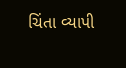ચિંતા વ્યાપી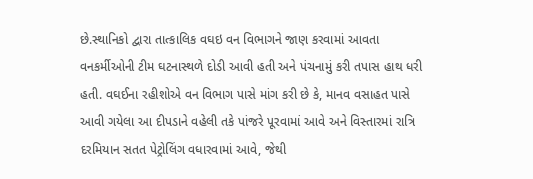છે.સ્થાનિકો દ્વારા તાત્કાલિક વઘઇ વન વિભાગને જાણ કરવામાં આવતા વનકર્મીઓની ટીમ ઘટનાસ્થળે દોડી આવી હતી અને પંચનામું કરી તપાસ હાથ ધરી હતી. વઘઈના રહીશોએ વન વિભાગ પાસે માંગ કરી છે કે, માનવ વસાહત પાસે આવી ગયેલા આ દીપડાને વહેલી તકે પાંજરે પૂરવામાં આવે અને વિસ્તારમાં રાત્રિ દરમિયાન સતત પેટ્રોલિંગ વધારવામાં આવે, જેથી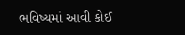ભવિષ્યમાં આવી કોઈ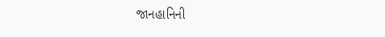જાનહાનિની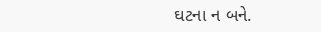ઘટના ન બને.